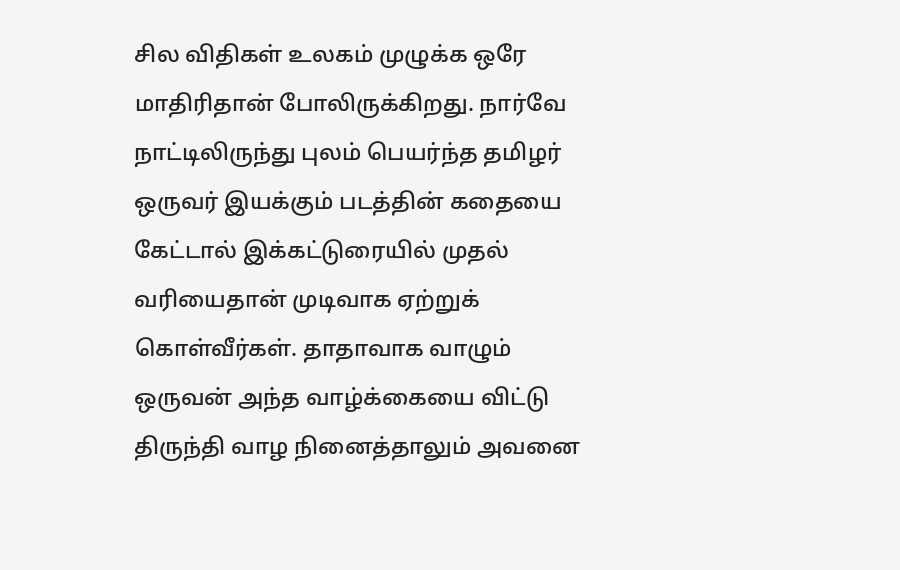சில விதிகள் உலகம் முழுக்க ஒரே மாதிரிதான் போலிருக்கிறது. நார்வே நாட்டிலிருந்து புலம் பெயர்ந்த தமிழர் ஒருவர் இயக்கும் படத்தின் கதையை கேட்டால் இக்கட்டுரையில் முதல் வரியைதான் முடிவாக ஏற்றுக் கொள்வீர்கள். தாதாவாக வாழும் ஒருவன் அந்த வாழ்க்கையை விட்டு திருந்தி வாழ நினைத்தாலும் அவனை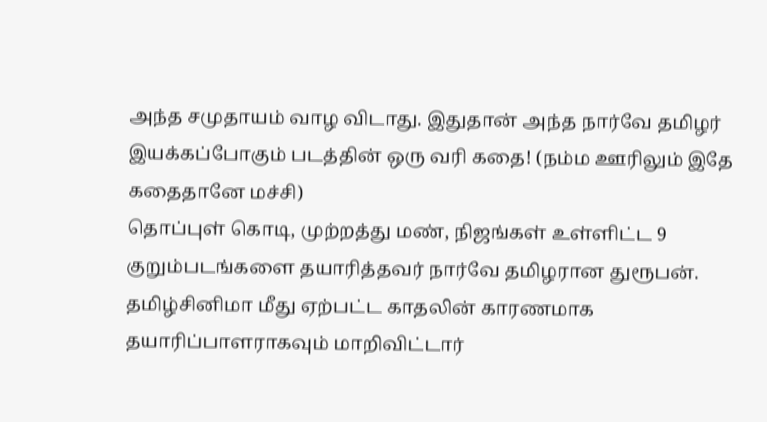அந்த சமுதாயம் வாழ விடாது. இதுதான் அந்த நார்வே தமிழர் இயக்கப்போகும் படத்தின் ஒரு வரி கதை! (நம்ம ஊரிலும் இதே கதைதானே மச்சி)
தொப்புள் கொடி, முற்றத்து மண், நிஜங்கள் உள்ளிட்ட 9 குறும்படங்களை தயாரித்தவர் நார்வே தமிழரான துரூபன். தமிழ்சினிமா மீது ஏற்பட்ட காதலின் காரணமாக தயாரிப்பாளராகவும் மாறிவிட்டார்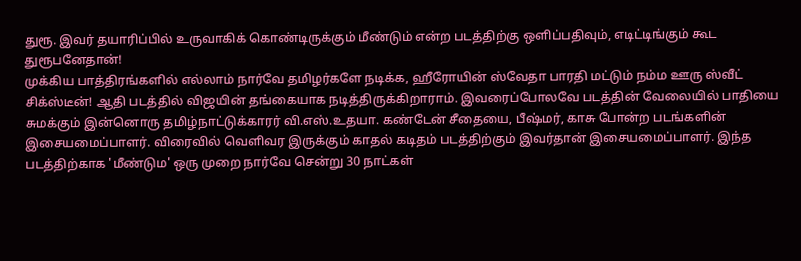துரூ. இவர் தயாரிப்பில் உருவாகிக் கொண்டிருக்கும் மீண்டும் என்ற படத்திற்கு ஒளிப்பதிவும், எடிட்டிங்கும் கூட துரூபனேதான்!
முக்கிய பாத்திரங்களில் எல்லாம் நார்வே தமிழர்களே நடிக்க, ஹீரோயின் ஸ்வேதா பாரதி மட்டும் நம்ம ஊரு ஸ்வீட் சிக்ஸ்டீன்! ஆதி படத்தில் விஜயின் தங்கையாக நடித்திருக்கிறாராம். இவரைப்போலவே படத்தின் வேலையில் பாதியை சுமக்கும் இன்னொரு தமிழ்நாட்டுக்காரர் வி.எஸ்.உதயா. கண்டேன் சீதையை, பீஷ்மர், காசு போன்ற படங்களின் இசையமைப்பாளர். விரைவில் வெளிவர இருக்கும் காதல் கடிதம் படத்திற்கும் இவர்தான் இசையமைப்பாளர். இந்த படத்திற்காக 'மீண்டும' ஒரு முறை நார்வே சென்று 30 நாட்கள்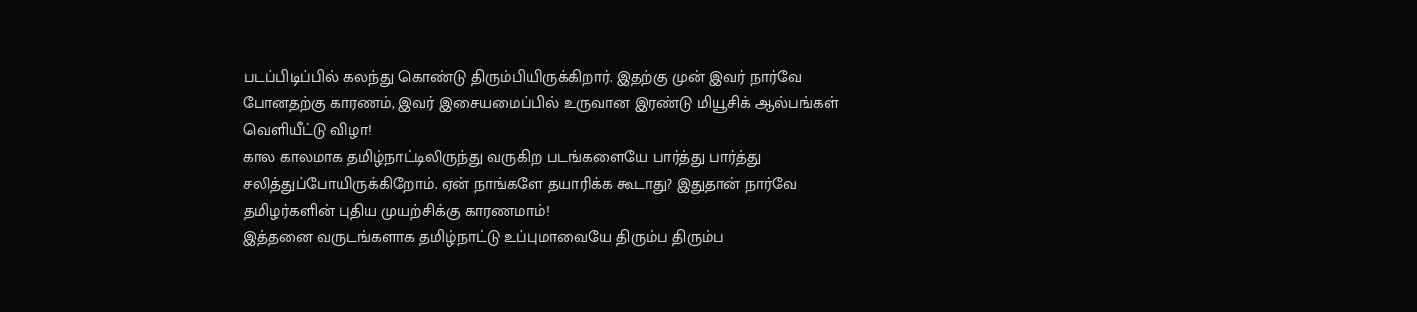படப்பிடிப்பில் கலந்து கொண்டு திரும்பியிருக்கிறார். இதற்கு முன் இவர் நார்வே போனதற்கு காரணம், இவர் இசையமைப்பில் உருவான இரண்டு மியூசிக் ஆல்பங்கள் வெளியீட்டு விழா!
கால காலமாக தமிழ்நாட்டிலிருந்து வருகிற படங்களையே பார்த்து பார்த்து சலித்துப்போயிருக்கிறோம். ஏன் நாங்களே தயாரிக்க கூடாது? இதுதான் நார்வே தமிழர்களின் புதிய முயற்சிக்கு காரணமாம்!
இத்தனை வருடங்களாக தமிழ்நாட்டு உப்புமாவையே திரும்ப திரும்ப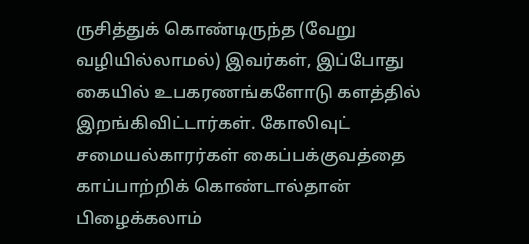ருசித்துக் கொண்டிருந்த (வேறு வழியில்லாமல்) இவர்கள், இப்போது கையில் உபகரணங்களோடு களத்தில் இறங்கிவிட்டார்கள். கோலிவுட் சமையல்காரர்கள் கைப்பக்குவத்தை காப்பாற்றிக் கொண்டால்தான் பிழைக்கலாம்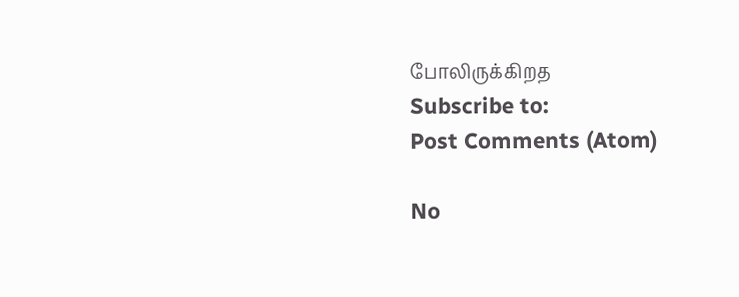போலிருக்கிறத
Subscribe to:
Post Comments (Atom)

No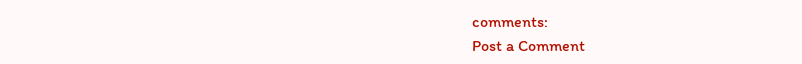comments:
Post a Comment